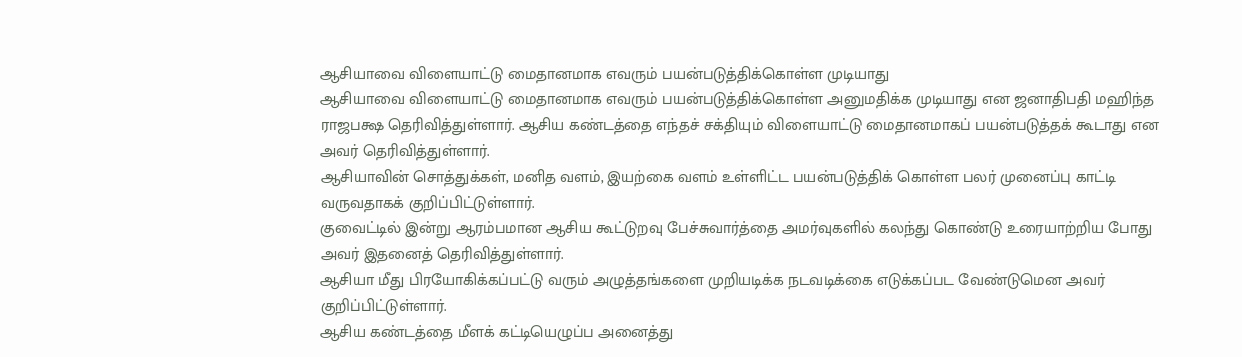ஆசியாவை விளையாட்டு மைதானமாக எவரும் பயன்படுத்திக்கொள்ள முடியாது
ஆசியாவை விளையாட்டு மைதானமாக எவரும் பயன்படுத்திக்கொள்ள அனுமதிக்க முடியாது என ஜனாதிபதி மஹிந்த ராஜபக்ஷ தெரிவித்துள்ளார். ஆசிய கண்டத்தை எந்தச் சக்தியும் விளையாட்டு மைதானமாகப் பயன்படுத்தக் கூடாது என அவர் தெரிவித்துள்ளார்.
ஆசியாவின் சொத்துக்கள், மனித வளம், இயற்கை வளம் உள்ளிட்ட பயன்படுத்திக் கொள்ள பலர் முனைப்பு காட்டி வருவதாகக் குறிப்பிட்டுள்ளார்.
குவைட்டில் இன்று ஆரம்பமான ஆசிய கூட்டுறவு பேச்சுவார்த்தை அமர்வுகளில் கலந்து கொண்டு உரையாற்றிய போது அவர் இதனைத் தெரிவித்துள்ளார்.
ஆசியா மீது பிரயோகிக்கப்பட்டு வரும் அழுத்தங்களை முறியடிக்க நடவடிக்கை எடுக்கப்பட வேண்டுமென அவர் குறிப்பிட்டுள்ளார்.
ஆசிய கண்டத்தை மீளக் கட்டியெழுப்ப அனைத்து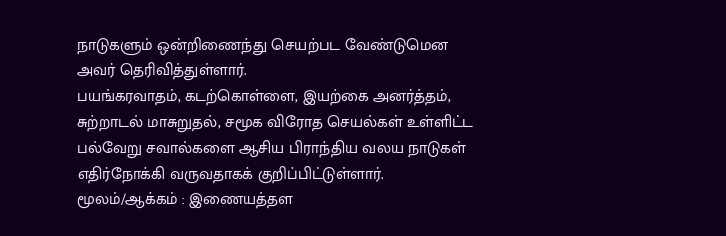நாடுகளும் ஒன்றிணைந்து செயற்பட வேண்டுமென அவர் தெரிவித்துள்ளார்.
பயங்கரவாதம், கடற்கொள்ளை, இயற்கை அனர்த்தம், சுற்றாடல் மாசுறுதல், சமூக விரோத செயல்கள் உள்ளிட்ட பல்வேறு சவால்களை ஆசிய பிராந்திய வலய நாடுகள் எதிர்நோக்கி வருவதாகக் குறிப்பிட்டுள்ளார்.
மூலம்/ஆக்கம் : இணையத்தள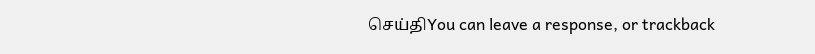செய்திYou can leave a response, or trackback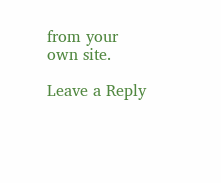from your own site.

Leave a Reply